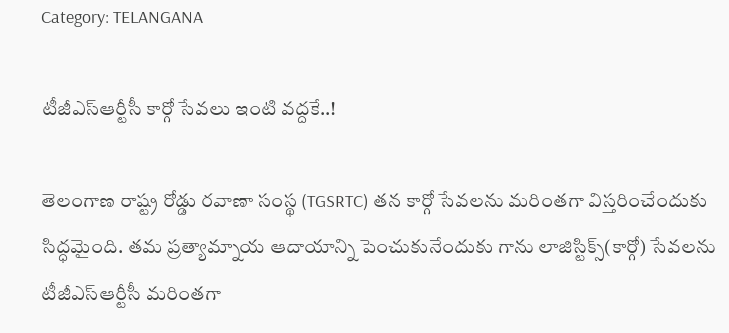Category: TELANGANA

టీజీఎస్ఆర్టీసీ కార్గో సేవ‌లు ఇంటి వ‌ద్ద‌కే..!

తెలంగాణ రాష్ట్ర రోడ్డు రవాణా సంస్థ (TGSRTC) తన కార్గో సేవలను మరింతగా విస్తరించేందుకు సిద్ధమైంది. త‌మ ప్ర‌త్యామ్నాయ ఆదాయాన్ని పెంచుకునేందుకు గాను లాజిస్టిక్స్(కార్గో) సేవ‌ల‌ను టీజీఎస్ఆర్టీసీ మ‌రింత‌గా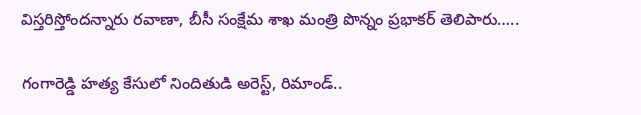విస్త‌రిస్తోంద‌న్నారు ర‌వాణా, బీసీ సంక్షేమ శాఖ మంత్రి పొన్నం ప్ర‌భాక‌ర్ తెలిపారు…..

గంగారెడ్డి హత్య కేసులో నిందితుడి అరెస్ట్, రిమాండ్..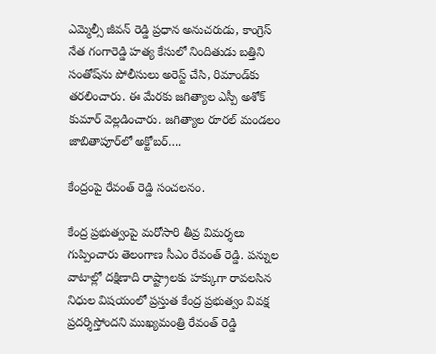ఎమ్మెల్సీ జీవన్ రెడ్డి ప్రధాన అనుచరుడు, కాంగ్రెస్ నేత గంగారెడ్డి హత్య కేసులో నిందితుడు బత్తిని సంతోష్‌ను పోలీసులు అరెస్ట్ చేసి, రిమాండ్‌కు తరలించారు. ఈ మేరకు జగిత్యాల ఎస్పీ అశోక్ కుమార్ వెల్లడించారు. జగిత్యాల రూరల్ మండలం జాబితాపూర్‌లో అక్టోబర్….

కేంద్రంపై రేవంత్ రెడ్డి సంచలనం.

కేంద్ర ప్రభుత్వంపై మరోసారి తీవ్ర విమర్శలు గుప్పించారు తెలంగాణ సీఎం రేవంత్ రెడ్డి. పన్నుల వాటాల్లో దక్షిణాది రాష్ట్రాలకు హక్కుగా రావలసిన నిధుల విషయంలో ప్రస్తుత కేంద్ర ప్రభుత్వం వివక్ష ప్రదర్శిస్తోందని ముఖ్యమంత్రి రేవంత్ రెడ్డి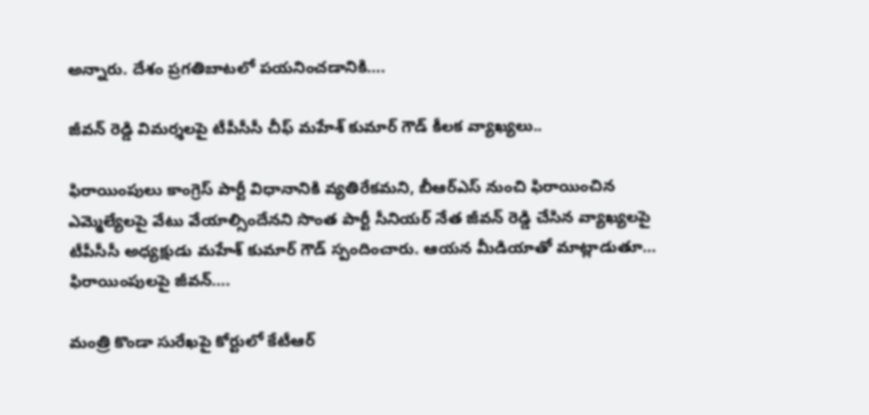అన్నారు. దేశం ప్రగతిబాటలో పయనించడానికి….

జీవన్ రెడ్డి విమర్శలపై టీపీసీసీ చీఫ్ మహేశ్ కుమార్ గౌడ్ కీలక వ్యాఖ్యలు..

ఫిరాయింపులు కాంగ్రెస్ పార్టీ విధానానికి వ్యతిరేకమని, బీఆర్ఎస్ నుంచి ఫిరాయించిన ఎమ్మెల్యేలపై వేటు వేయాల్సిందేనని సొంత పార్టీ సీనియర్ నేత జీవన్ రెడ్డి చేసిన వ్యాఖ్యలపై టీపీసీసీ అధ్యక్షుడు మహేశ్ కుమార్ గౌడ్ స్పందించారు. ఆయన మీడియాతో మాట్లాడుతూ… ఫిరాయింపులపై జీవన్….

మంత్రి కొండా సురేఖపై కోర్టులో కేటీఆర్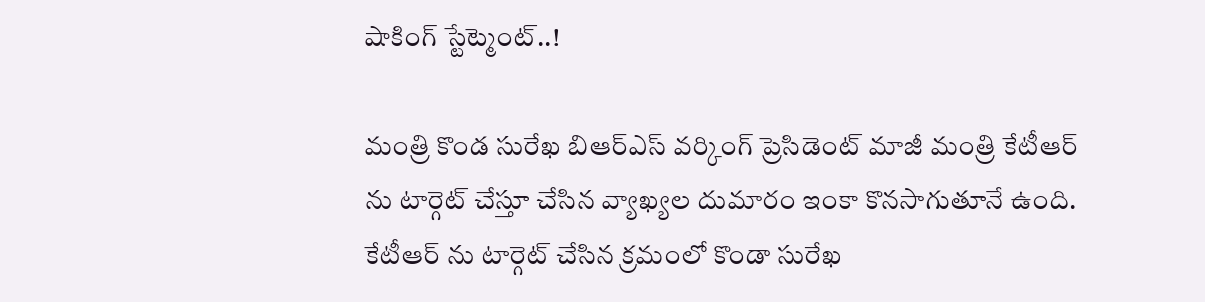షాకింగ్ స్టేట్మెంట్..!

మంత్రి కొండ సురేఖ బిఆర్ఎస్ వర్కింగ్ ప్రెసిడెంట్ మాజీ మంత్రి కేటీఆర్ ను టార్గెట్ చేస్తూ చేసిన వ్యాఖ్యల దుమారం ఇంకా కొనసాగుతూనే ఉంది. కేటీఆర్ ను టార్గెట్ చేసిన క్రమంలో కొండా సురేఖ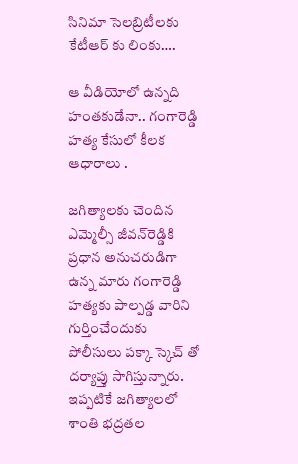సినిమా సెలబ్రిటీలకు కేటీఆర్ కు లింకు….

ఆ వీడియోలో ఉన్నది హంతకుడేనా.. గంగారెడ్డి హత్య కేసులో కీలక ఆధారాలు .

జగిత్యాలకు చెందిన ఎమ్మెల్సీ జీవన్‌రెడ్డికి ప్రధాన అనుచరుడిగా ఉన్న మారు గంగారెడ్డి హత్యకు పాల్పడ్డ వారిని గుర్తించేందుకు పోలీసులు పక్కా స్కెచ్ తో దర్యాప్తు సాగిస్తున్నారు. ఇప్పటికే జగిత్యాలలో శాంతి భద్రతల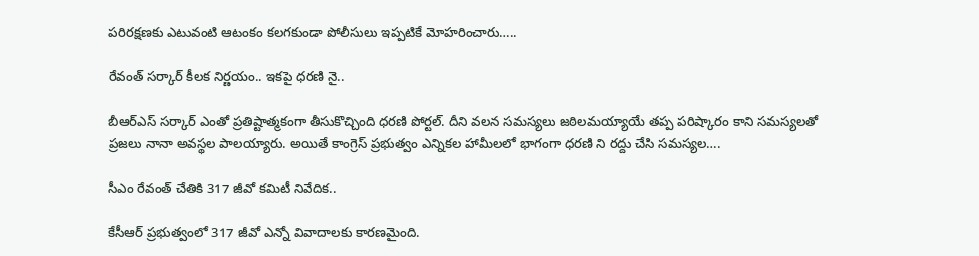పరిరక్షణకు ఎటువంటి ఆటంకం కలగకుండా పోలీసులు ఇప్పటికే మోహరించారు…..

రేవంత్ సర్కార్ కీలక నిర్ణయం.. ఇకపై ధరణి నై..

బీఆర్ఎస్ సర్కార్ ఎంతో ప్రతిష్టాత్మకంగా తీసుకొచ్చింది ధరణి పోర్టల్. దీని వలన సమస్యలు జఠిలమయ్యాయే తప్ప పరిష్కారం కాని సమస్యలతో ప్రజలు నానా అవస్థల పాలయ్యారు. అయితే కాంగ్రెస్ ప్రభుత్వం ఎన్నికల హామీలలో భాగంగా ధరణి ని రద్దు చేసి సమస్యల….

సీఎం రేవంత్ చేతికి 317 జీవో కమిటీ నివేదిక..

కేసీఆర్ ప్రభుత్వంలో 317 జీవో ఎన్నో వివాదాలకు కారణమైంది.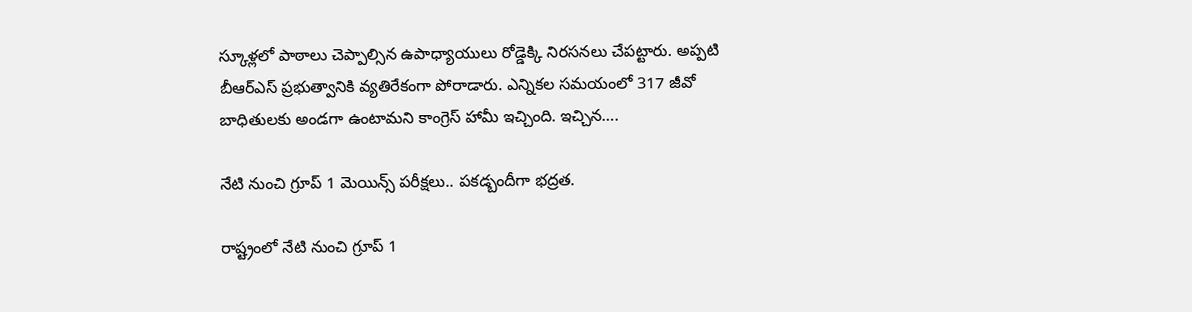స్కూళ్లలో పాఠాలు చెప్పాల్సిన ఉపాధ్యాయులు రోడ్డెక్కి నిరసనలు చేపట్టారు. అప్పటి బీఆర్ఎస్ ప్రభుత్వానికి వ్యతిరేకంగా పోరాడారు. ఎన్నికల సమయంలో 317 జీవో బాధితులకు అండగా ఉంటామని కాంగ్రెస్ హామీ ఇచ్చింది. ఇచ్చిన….

నేటి నుంచి గ్రూప్ 1 మెయిన్స్ పరీక్షలు.. పకడ్బందీగా భద్రత.

రాష్ట్రంలో నేటి నుంచి గ్రూప్ 1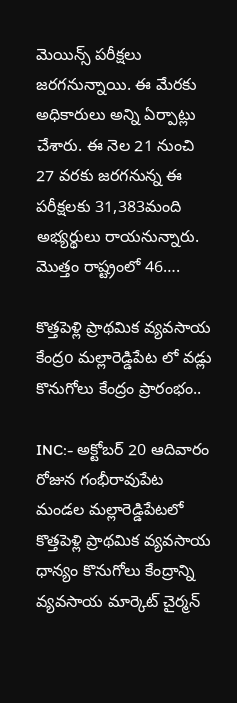మెయిన్స్ పరీక్షలు జరగనున్నాయి. ఈ మేరకు అధికారులు అన్ని ఏర్పాట్లు చేశారు. ఈ నెల 21 నుంచి 27 వరకు జరగనున్న ఈ పరీక్షలకు 31,383మంది అభ్యర్థులు రాయనున్నారు.   మొత్తం రాష్ట్రంలో 46….

కొత్తపెళ్లి ప్రాథమిక వ్యవసాయ కేంద్రo మల్లారెడ్డిపేట లో వడ్లు కొనుగోలు కేంద్రం ప్రారంభం..

INC:- అక్టోబర్ 20 ఆదివారం రోజున గంభీరావుపేట మండల మల్లారెడ్డిపేటలో కొత్తపెళ్లి ప్రాథమిక వ్యవసాయ ధాన్యం కొనుగోలు కేంద్రాన్ని వ్యవసాయ మార్కెట్ చైర్మన్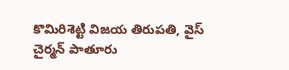కొమిరిశెట్టి విజయ తిరుపతి, వైస్ చైర్మన్ పాతూరు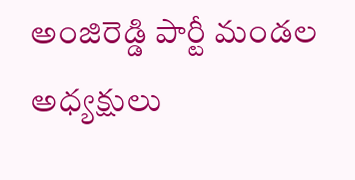అంజిరెడ్డి పార్టీ మండల అధ్యక్షులు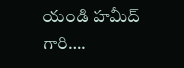యండి హమీద్ గారి….